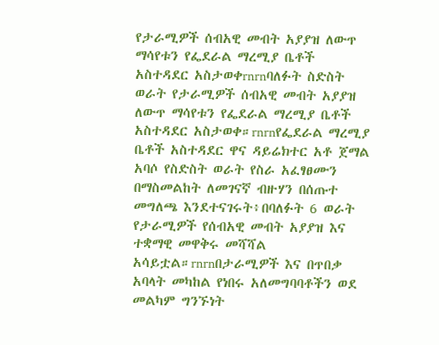የታራሚዎች ሰብአዊ መብት አያያዝ ለውጥ ማሳየቱን የፌደራል ማረሚያ ቤቶች አስተዳደር አስታወቀrnrnባለፉት ስድስት ወራት የታራሚዎች ሰብአዊ መብት አያያዝ ለውጥ ማሳየቱን የፌደራል ማረሚያ ቤቶች አስተዳደር አስታወቀ።rnrnየፌደራል ማረሚያ ቤቶች አስተዳደር ዋና ዳይሬክተር አቶ ጀማል አባሶ የስድስት ወራት የስራ አፈፃፀሙን በማስመልከት ለመገናኛ ብዙሃን በሰጡተ መግለጫ እንደተናገሩት፥በባለፉት 6 ወራት የታራሚዎች የሰብአዊ መብት አያያዝ እና ተቋማዊ መዋቅሩ መሻሻል አሳይቷል።rnrnበታራሚዎች እና በጥበቃ አባላት መካከል የነበሩ አለመግባባቶችን ወደ መልካም ግንኙነት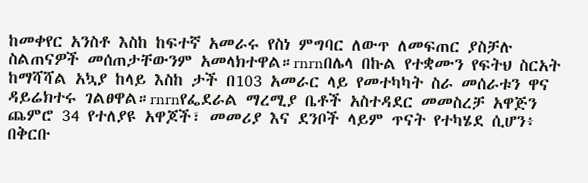ከመቀየር አንስቶ እስከ ከፍተኛ አመራሩ የስነ ምግባር ለውጥ ለመፍጠር ያስቻሉ ስልጠናዎች መሰጠታቸውንም አመላክተዋል።rnrnበሌላ በኩል የተቋሙን የፍትህ ስርአት ከማሻሻል አኳያ ከላይ እስከ ታች በ103 አመራር ላይ የመተካካት ስራ መሰራቱን ዋና ዳይሬክተሩ ገልፀዋል።rnrnየፌደራል ማረሚያ ቤቶች አስተዳደር መመስረቻ አዋጅን ጨምሮ 34 የተለያዩ አዋጆች፣ መመሪያ እና ደንቦች ላይም ጥናት የተካሄደ ሲሆን፥ በቅርቡ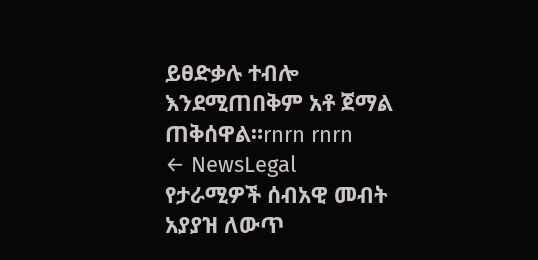ይፀድቃሉ ተብሎ እንደሚጠበቅም አቶ ጀማል ጠቅሰዋል።rnrn rnrn
← NewsLegal
የታራሚዎች ሰብአዊ መብት አያያዝ ለውጥ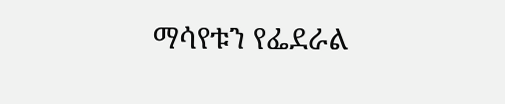ማሳየቱን የፌደራል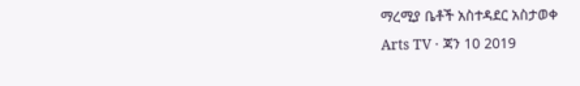ማረሚያ ቤቶች አስተዳደር አስታወቀ
Arts TV · ጃን 10 2019